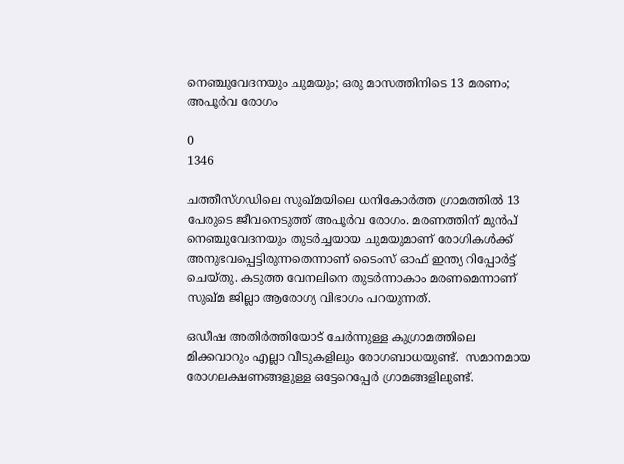നെഞ്ചുവേദനയും ചുമയും; ഒരു മാസത്തിനിടെ‌ 13 മരണം; അപൂര്‍വ രോഗം

0
1346

ചത്തീസ്ഗഡിലെ സുഖ്മയിലെ ധനികോർത്ത ഗ്രാമത്തില്‍ 13 പേരുടെ ജീവനെടുത്ത് അപൂര്‍വ രോഗം. മരണത്തിന് മുന്‍പ് നെഞ്ചുവേദനയും തുടര്‍ച്ചയായ ചുമയുമാണ് രോഗികള്‍ക്ക് അനുഭവപ്പെട്ടിരുന്നതെന്നാണ് ടൈംസ് ഓഫ് ഇന്ത്യ റിപ്പോര്‍ട്ട് ചെയ്തു. കടുത്ത വേനലിനെ തുടര്‍ന്നാകാം മരണമെന്നാണ് സുഖ്മ ജില്ലാ ആരോഗ്യ വിഭാഗം പറയുന്നത്.

ഒഡീഷ അതിർത്തിയോട് ചേർന്നുള്ള കുഗ്രാമത്തിലെ മിക്കവാറും എല്ലാ വീടുകളിലും രോഗബാധയുണ്ട്.  സമാനമായ രോഗലക്ഷണങ്ങളുള്ള ഒട്ടേറെപ്പേര്‍ ഗ്രാമങ്ങളിലുണ്ട്.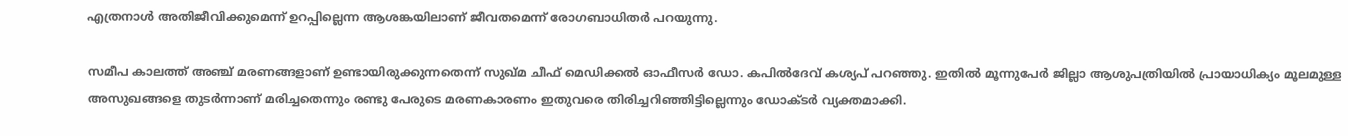എത്രനാൾ അതിജീവിക്കുമെന്ന് ഉറപ്പില്ലെന്ന ആശങ്കയിലാണ് ജീവതമെന്ന് രോഗബാധിതര്‍ പറയുന്നു.

സമീപ കാലത്ത് അഞ്ച് മരണങ്ങളാണ് ഉണ്ടായിരുക്കുന്നതെന്ന് സുഖ്മ ചീഫ് മെഡിക്കല്‍ ഓഫീസര്‍ ഡോ. കപില്‍ദേവ് കശ്യപ് പറഞ്ഞു. ഇതില്‍ മൂന്നുപേര്‍ ജില്ലാ ആശുപത്രിയില്‍ പ്രായാധിക്യം മൂലമുള്ള അസുഖങ്ങളെ തുടര്‍ന്നാണ് മരിച്ചതെന്നും രണ്ടു പേരുടെ മരണകാരണം ഇതുവരെ തിരിച്ചറിഞ്ഞിട്ടില്ലെന്നും ഡോക്ടര്‍ വ്യക്തമാക്കി.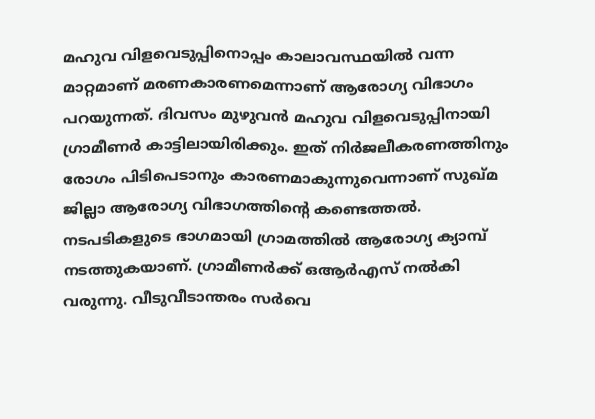മഹുവ വിളവെടുപ്പിനൊപ്പം കാലാവസ്ഥയില്‍ വന്ന മാറ്റമാണ് മരണകാരണമെന്നാണ് ആരോഗ്യ വിഭാഗം പറയുന്നത്. ദിവസം മുഴുവന്‍ മഹുവ വിളവെടുപ്പിനായി ഗ്രാമീണര്‍ കാട്ടിലായിരിക്കും. ഇത് നിര്‍ജലീകരണത്തിനും രോഗം പിടിപെടാനും കാരണമാകുന്നുവെന്നാണ് സുഖ്മ ജില്ലാ ആരോഗ്യ വിഭാഗത്തിന്‍റെ കണ്ടെത്തല്‍. നടപടികളുടെ ഭാഗമായി ഗ്രാമത്തില്‍ ആരോഗ്യ ക്യാമ്പ് നടത്തുകയാണ്. ഗ്രാമീണര്‍ക്ക് ഒആര്‍എസ് നല്‍കി വരുന്നു. വീടുവീടാന്തരം സര്‍വെ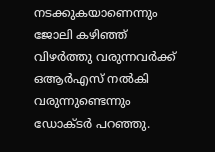നടക്കുകയാണെന്നും ജോലി കഴിഞ്ഞ് വിഴര്‍ത്തു വരുന്നവര്‍ക്ക് ഒആര്‍എസ് നല്‍കി വരുന്നുണ്ടെന്നും ഡോക്ടര്‍ പറഞ്ഞു.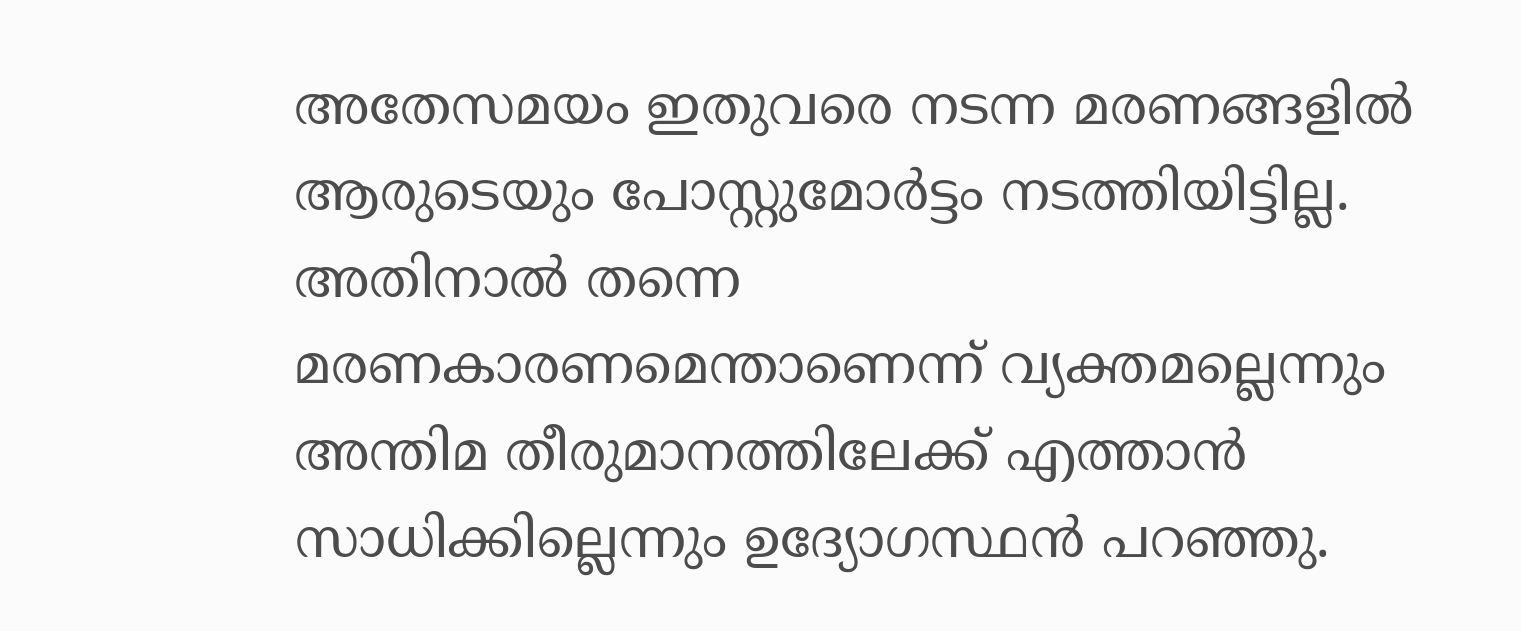അതേസമയം ഇതുവരെ നടന്ന മരണങ്ങളില്‍ ആരുടെയും പോസ്റ്റുമോര്‍ട്ടം നടത്തിയിട്ടില്ല. അതിനാല്‍ തന്നെ മരണകാരണമെന്താണെന്ന് വ്യക്തമല്ലെന്നും അന്തിമ തീരുമാനത്തിലേക്ക് എത്താന്‍ സാധിക്കില്ലെന്നും ഉദ്യോഗസ്ഥന്‍ പറഞ്ഞു.